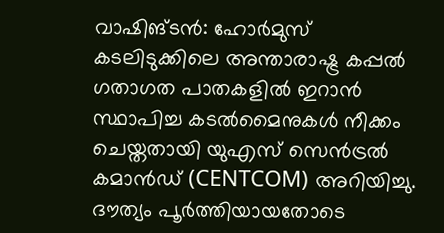വാഷിങ്ടൻ: ഹോർമുസ് കടലിടുക്കിലെ അന്താരാഷ്ട്ര കപ്പൽ ഗതാഗത പാതകളിൽ ഇറാൻ സ്ഥാപിച്ച കടൽമൈനുകൾ നീക്കം ചെയ്തതായി യുഎസ് സെൻട്രൽ കമാൻഡ് (CENTCOM) അറിയിച്ചു. ദൗത്യം പൂർത്തിയായതോടെ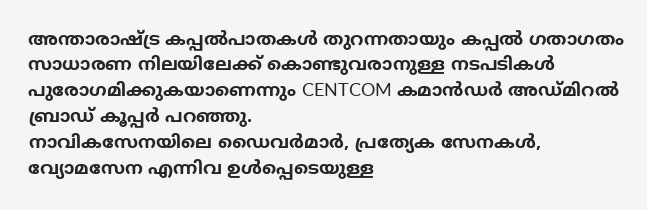അന്താരാഷ്ട്ര കപ്പൽപാതകൾ തുറന്നതായും കപ്പൽ ഗതാഗതം സാധാരണ നിലയിലേക്ക് കൊണ്ടുവരാനുള്ള നടപടികൾ പുരോഗമിക്കുകയാണെന്നും CENTCOM കമാൻഡർ അഡ്മിറൽ ബ്രാഡ് കൂപ്പർ പറഞ്ഞു.
നാവികസേനയിലെ ഡൈവർമാർ, പ്രത്യേക സേനകൾ, വ്യോമസേന എന്നിവ ഉൾപ്പെടെയുള്ള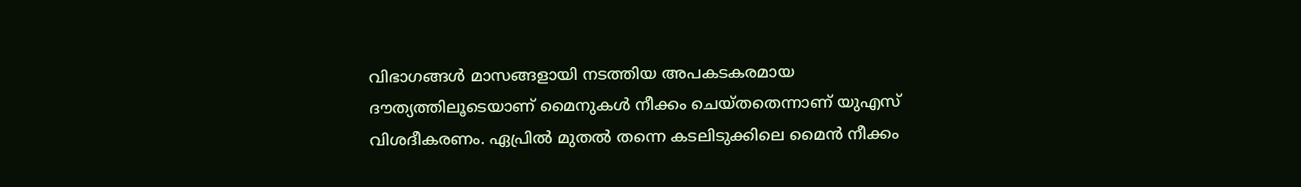വിഭാഗങ്ങൾ മാസങ്ങളായി നടത്തിയ അപകടകരമായ ദൗത്യത്തിലൂടെയാണ് മൈനുകൾ നീക്കം ചെയ്തതെന്നാണ് യുഎസ് വിശദീകരണം. ഏപ്രിൽ മുതൽ തന്നെ കടലിടുക്കിലെ മൈൻ നീക്കം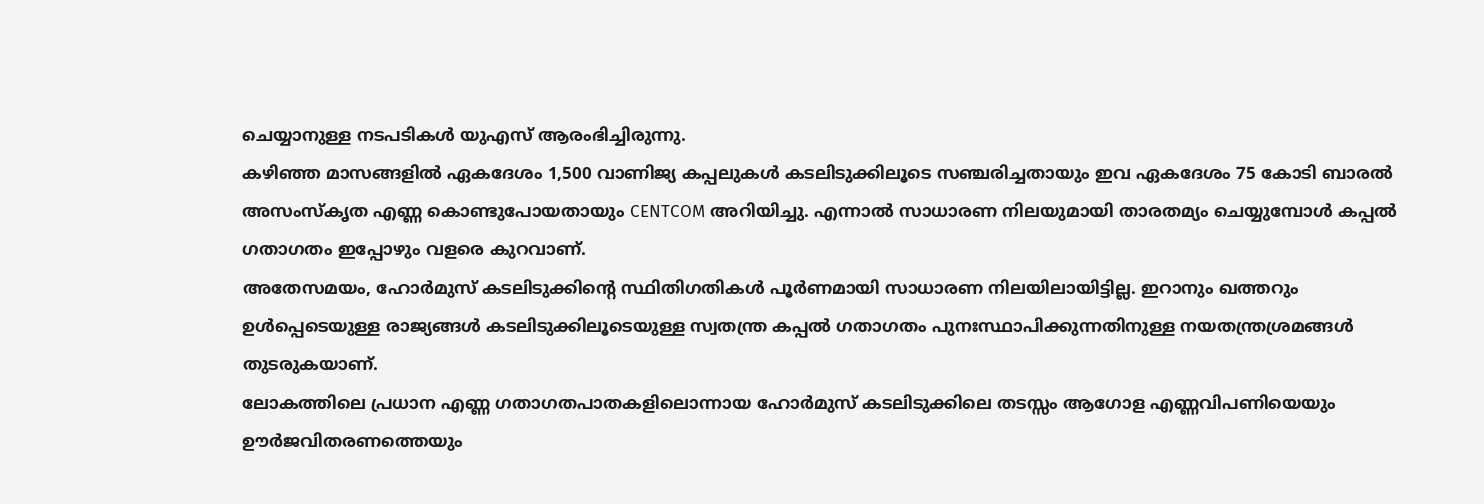ചെയ്യാനുള്ള നടപടികൾ യുഎസ് ആരംഭിച്ചിരുന്നു.
കഴിഞ്ഞ മാസങ്ങളിൽ ഏകദേശം 1,500 വാണിജ്യ കപ്പലുകൾ കടലിടുക്കിലൂടെ സഞ്ചരിച്ചതായും ഇവ ഏകദേശം 75 കോടി ബാരൽ അസംസ്കൃത എണ്ണ കൊണ്ടുപോയതായും CENTCOM അറിയിച്ചു. എന്നാൽ സാധാരണ നിലയുമായി താരതമ്യം ചെയ്യുമ്പോൾ കപ്പൽ ഗതാഗതം ഇപ്പോഴും വളരെ കുറവാണ്.
അതേസമയം, ഹോർമുസ് കടലിടുക്കിന്റെ സ്ഥിതിഗതികൾ പൂർണമായി സാധാരണ നിലയിലായിട്ടില്ല. ഇറാനും ഖത്തറും ഉൾപ്പെടെയുള്ള രാജ്യങ്ങൾ കടലിടുക്കിലൂടെയുള്ള സ്വതന്ത്ര കപ്പൽ ഗതാഗതം പുനഃസ്ഥാപിക്കുന്നതിനുള്ള നയതന്ത്രശ്രമങ്ങൾ തുടരുകയാണ്.
ലോകത്തിലെ പ്രധാന എണ്ണ ഗതാഗതപാതകളിലൊന്നായ ഹോർമുസ് കടലിടുക്കിലെ തടസ്സം ആഗോള എണ്ണവിപണിയെയും ഊർജവിതരണത്തെയും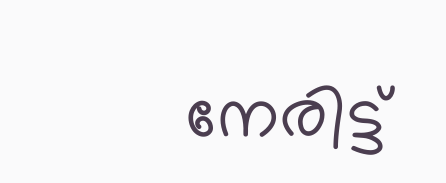നേരിട്ട്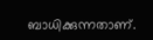ബാധിക്കുന്നതാണ്.